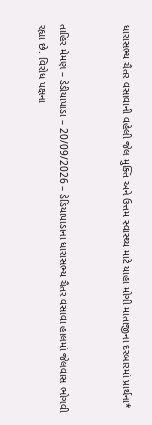ધારાસભ્ય ચૈતર વસાવાની વહેલી જેલ મુક્તિ અને ઉત્તમ સ્વાસ્થ્ય માટે યાહા મોગી માતાજીના દરબારમાં પ્રાર્થના*


તાહિર મેમણ – ડેડીયાપાડા – 20/09/2026 – ડેડિયાપાડાના ધારાસભ્ય ચૈતર વસાવા હાલમાં જેલવાસ ભોગવી રહ્યા છે. વિરોધ પક્ષના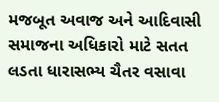મજબૂત અવાજ અને આદિવાસી સમાજના અધિકારો માટે સતત લડતા ધારાસભ્ય ચૈતર વસાવા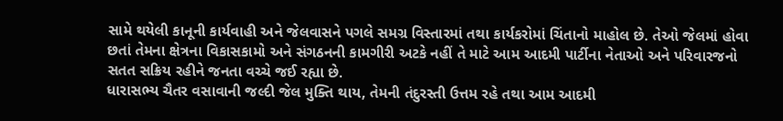સામે થયેલી કાનૂની કાર્યવાહી અને જેલવાસને પગલે સમગ્ર વિસ્તારમાં તથા કાર્યકરોમાં ચિંતાનો માહોલ છે. તેઓ જેલમાં હોવા છતાં તેમના ક્ષેત્રના વિકાસકામો અને સંગઠનની કામગીરી અટકે નહીં તે માટે આમ આદમી પાર્ટીના નેતાઓ અને પરિવારજનો સતત સક્રિય રહીને જનતા વચ્ચે જઈ રહ્યા છે.
ધારાસભ્ય ચૈતર વસાવાની જલ્દી જેલ મુક્તિ થાય, તેમની તંદુરસ્તી ઉત્તમ રહે તથા આમ આદમી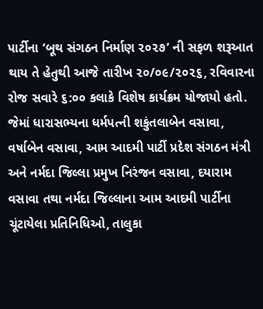પાર્ટીના ‘બૂથ સંગઠન નિર્માણ ૨૦૨૭’ ની સફળ શરૂઆત થાય તે હેતુથી આજે તારીખ ૨૦/૦૯/૨૦૨૬, રવિવારના રોજ સવારે ૬:૦૦ કલાકે વિશેષ કાર્યક્રમ યોજાયો હતો. જેમાં ધારાસભ્યના ધર્મપત્ની શકુંતલાબેન વસાવા, વર્ષાબેન વસાવા, આમ આદમી પાર્ટી પ્રદેશ સંગઠન મંત્રી અને નર્મદા જિલ્લા પ્રમુખ નિરંજન વસાવા, દયારામ વસાવા તથા નર્મદા જિલ્લાના આમ આદમી પાર્ટીના ચૂંટાયેલા પ્રતિનિધિઓ, તાલુકા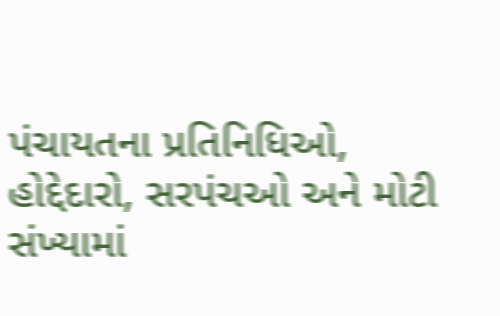પંચાયતના પ્રતિનિધિઓ, હોદ્દેદારો, સરપંચઓ અને મોટી સંખ્યામાં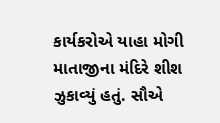કાર્યકરોએ યાહા મોગી માતાજીના મંદિરે શીશ ઝુકાવ્યું હતું. સૌએ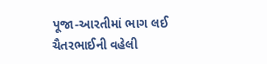પૂજા-આરતીમાં ભાગ લઈ ચૈતરભાઈની વહેલી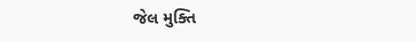જેલ મુક્તિ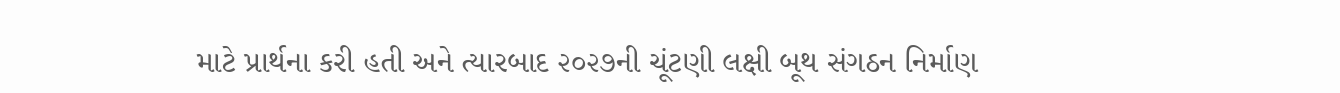માટે પ્રાર્થના કરી હતી અને ત્યારબાદ ૨૦૨૭ની ચૂંટણી લક્ષી બૂથ સંગઠન નિર્માણ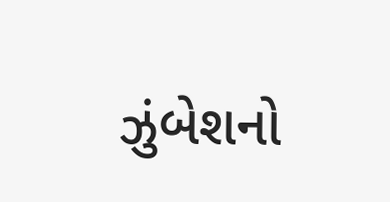ઝુંબેશનો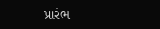પ્રારંભ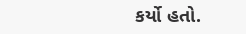કર્યો હતો.